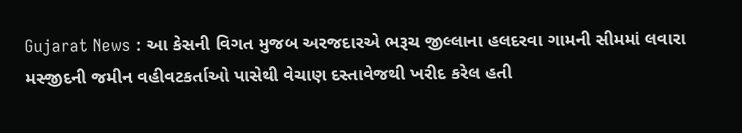Gujarat News : આ કેસની વિગત મુજબ અરજદારએ ભરૂચ જીલ્લાના હલદરવા ગામની સીમમાં લવારા મસ્જીદની જમીન વહીવટકર્તાઓ પાસેથી વેચાણ દસ્તાવેજથી ખરીદ કરેલ હતી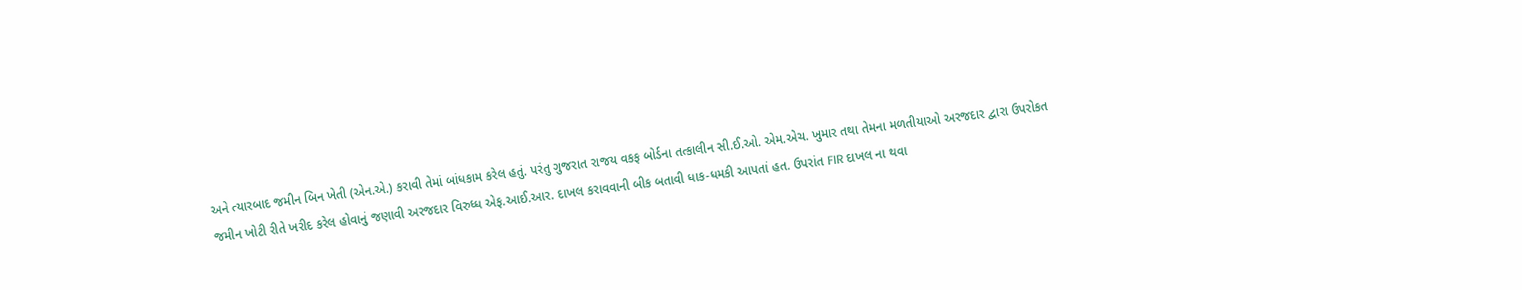અને ત્યારબાદ જમીન બિન ખેતી (એન.એ.) કરાવી તેમાં બાંધકામ કરેલ હતું. પરંતુ ગુજરાત રાજય વકફ બોર્ડના તત્કાલીન સી.ઈ.ઓ. એમ.એચ. ખુમાર તથા તેમના મળતીયાઓ અરજદાર દ્વારા ઉપરોકત જમીન ખોટી રીતે ખરીદ કરેલ હોવાનું જણાવી અરજદાર વિરુધ્ધ એફ.આઈ.આર. દાખલ કરાવવાની બીક બતાવી ધાક-ધમકી આપતાં હત. ઉપરાંત FIR દાખલ ના થવા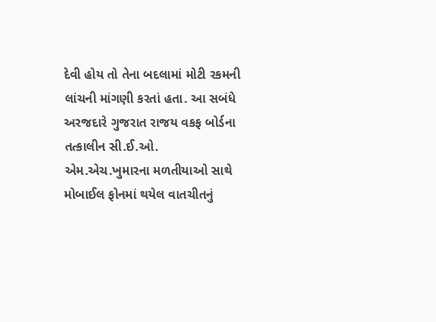દેવી હોય તો તેના બદલામાં મોટી રકમની લાંચની માંગણી કરતાં હતા. આ સબંધે અરજદારે ગુજરાત રાજય વકફ બોર્ડના તત્કાલીન સી.ઈ.ઓ. એમ.એચ.ખુમારના મળતીયાઓ સાથે મોબાઈલ ફોનમાં થયેલ વાતચીતનું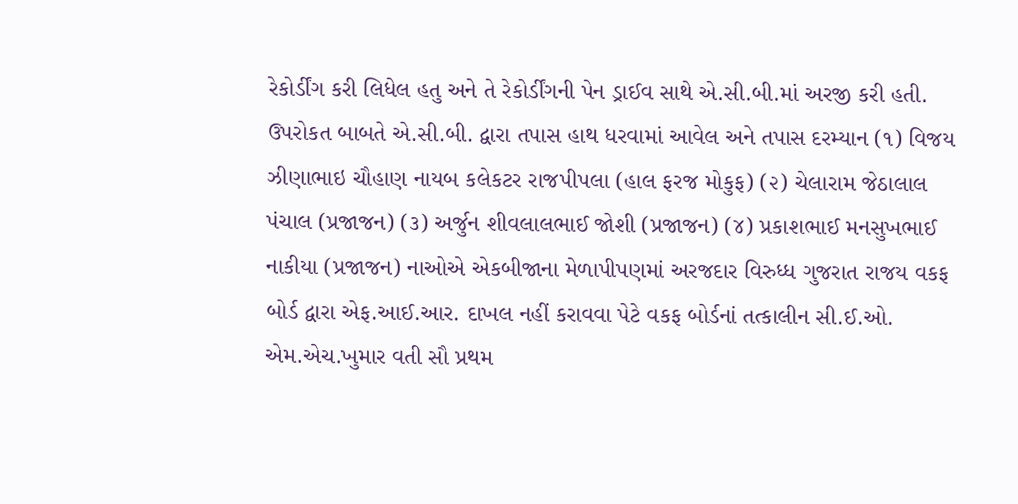રેકોર્ડીંગ કરી લિધેલ હતુ અને તે રેકોર્ડીંગની પેન ડ્રાઈવ સાથે એ.સી.બી.માં અરજી કરી હતી.
ઉપરોકત બાબતે એ.સી.બી. દ્વારા તપાસ હાથ ધરવામાં આવેલ અને તપાસ દરમ્યાન (૧) વિજય ઝીણાભાઇ ચૌહાણ નાયબ કલેકટર રાજપીપલા (હાલ ફરજ મોકુફ) (૨) ચેલારામ જેઠાલાલ પંચાલ (પ્રજાજન) (૩) અર્જુન શીવલાલભાઈ જોશી (પ્રજાજન) (૪) પ્રકાશભાઈ મનસુખભાઈ નાકીયા (પ્રજાજન) નાઓએ એકબીજાના મેળાપીપણમાં અરજદાર વિરુધ્ધ ગુજરાત રાજય વકફ બોર્ડ દ્વારા એફ.આઈ.આર. દાખલ નહીં કરાવવા પેટે વકફ બોર્ડનાં તત્કાલીન સી.ઈ.ઓ. એમ.એચ.ખુમાર વતી સૌ પ્રથમ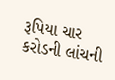રૂપિયા ચાર કરોડની લાંચની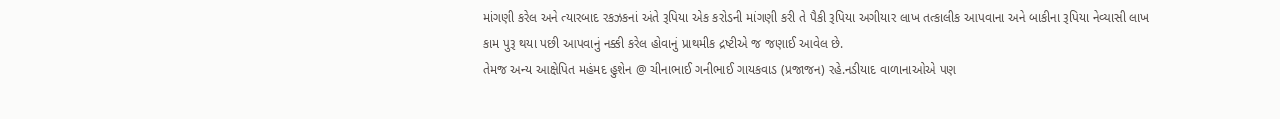માંગણી કરેલ અને ત્યારબાદ રકઝકનાં અંતે રૂપિયા એક કરોડની માંગણી કરી તે પૈકી રૂપિયા અગીયાર લાખ તત્કાલીક આપવાના અને બાકીના રૂપિયા નેવ્યાસી લાખ કામ પુરૂ થયા પછી આપવાનું નક્કી કરેલ હોવાનું પ્રાથમીક દ્રષ્ટીએ જ જણાઈ આવેલ છે.
તેમજ અન્ય આક્ષેપિત મહંમદ હુશેન @ ચીનાભાઈ ગનીભાઈ ગાયકવાડ (પ્રજાજન) રહે.નડીયાદ વાળાનાઓએ પણ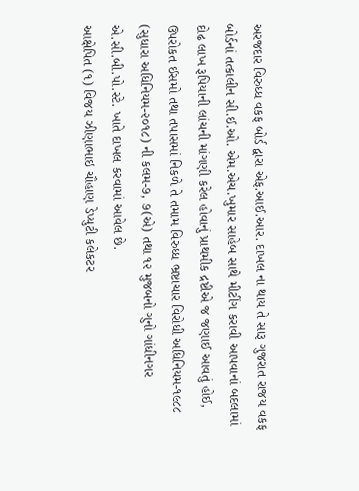અરજદાર વિરુધ્ધ વકફ બોર્ડ દ્વારા એફ.આઈ.આર. દાખલ ના થાય તે સારૂ ગુજરાત રાજય વકફ બોર્ડનાં તત્કાલીન સી.ઈ.ઓ. એમ.એચ.ખુમાર સાહેબ સાથે મીટીંગ કરાવી આપવાનાં બદલામાં દોઢ લાખ રૂપિયાની લાંચની માંગણી કરેલ હોવાનું પ્રાથમીક દ્રષ્ટીએ જ જણાઈ આવતું હોઈ, ઉપરોકત ઈસમો તથા તપાસમાં નિકળે તે તમામ વિરુધ્ધ ભ્રષ્ટાચાર વિરોધી અધિનિયમ-૧૯૮૮ (સુધારા અધિનિયમ-૨૦૧૮) ની કલમ-૭, ૭(એ) તથા ૧૨ મુજબનો ગુનો ગાંધીનગર એ.સી.બી.પો.સ્ટે. ખાતે દાખલ કરવામાં આવેલ છે.
આક્ષેપિત (૧) વિજય ઝીણાભાઇ ચૌહાણ ડેપ્યુટી કલેકટર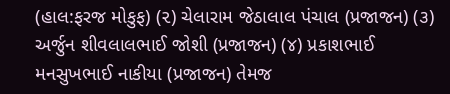(હાલ:ફરજ મોકુફ) (૨) ચેલારામ જેઠાલાલ પંચાલ (પ્રજાજન) (૩) અર્જુન શીવલાલભાઈ જોશી (પ્રજાજન) (૪) પ્રકાશભાઈ મનસુખભાઈ નાકીયા (પ્રજાજન) તેમજ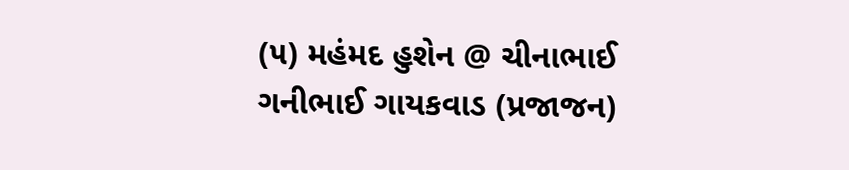(૫) મહંમદ હુશેન @ ચીનાભાઈ ગનીભાઈ ગાયકવાડ (પ્રજાજન)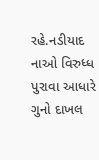રહે.નડીયાદ નાઓ વિરુધ્ધ પુરાવા આધારે ગુનો દાખલ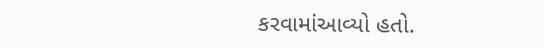કરવામાંઆવ્યો હતો.